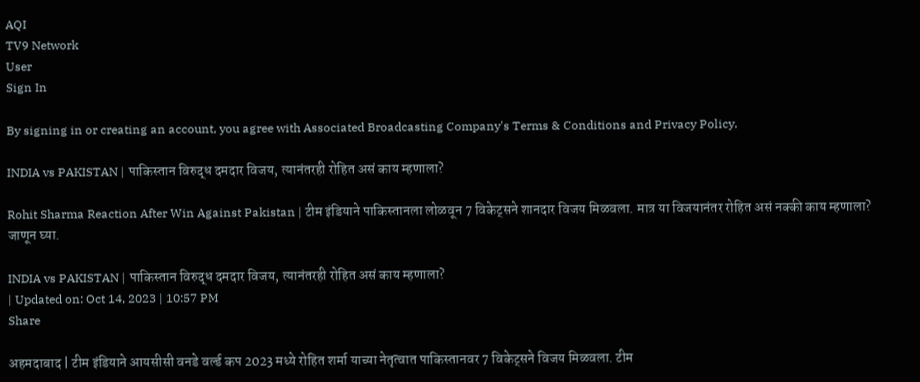AQI
TV9 Network
User
Sign In

By signing in or creating an account, you agree with Associated Broadcasting Company's Terms & Conditions and Privacy Policy.

INDIA vs PAKISTAN | पाकिस्तान विरुद्ध दमदार विजय, त्यानंतरही रोहित असं काय म्हणाला?

Rohit Sharma Reaction After Win Against Pakistan | टीम इंडियाने पाकिस्तानला लोळवून 7 विकेट्सने शानदार विजय मिळवला. मात्र या विजयानंतर रोहित असं नक्की काय म्हणाला? जाणून घ्या.

INDIA vs PAKISTAN | पाकिस्तान विरुद्ध दमदार विजय, त्यानंतरही रोहित असं काय म्हणाला?
| Updated on: Oct 14, 2023 | 10:57 PM
Share

अहमदाबाद | टीम इंडियाने आयसीसी वनडे वर्ल्ड कप 2023 मध्ये रोहित शर्मा याच्या नेतृत्वात पाकिस्तानवर 7 विकेट्सने विजय मिळवला. टीम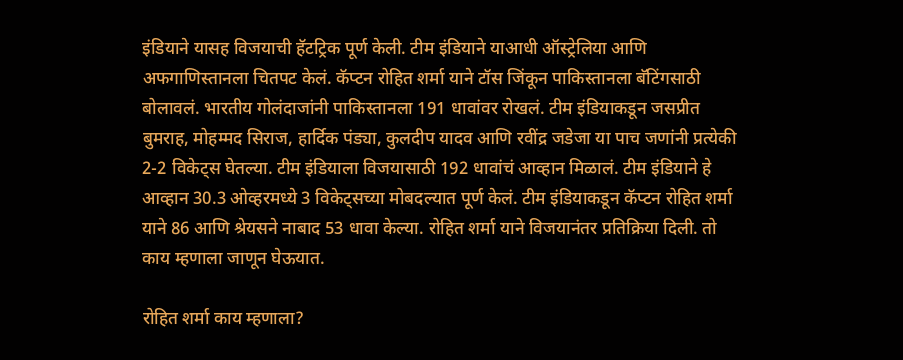इंडियाने यासह विजयाची हॅटट्रिक पूर्ण केली. टीम इंडियाने याआधी ऑस्ट्रेलिया आणि अफगाणिस्तानला चितपट केलं. कॅप्टन रोहित शर्मा याने टॉस जिंकून पाकिस्तानला बॅटिंगसाठी बोलावलं. भारतीय गोलंदाजांनी पाकिस्तानला 191 धावांवर रोखलं. टीम इंडियाकडून जसप्रीत बुमराह, मोहम्मद सिराज, हार्दिक पंड्या, कुलदीप यादव आणि रवींद्र जडेजा या पाच जणांनी प्रत्येकी 2-2 विकेट्स घेतल्या. टीम इंडियाला विजयासाठी 192 धावांचं आव्हान मिळालं. टीम इंडियाने हे आव्हान 30.3 ओव्हरमध्ये 3 विकेट्सच्या मोबदल्यात पूर्ण केलं. टीम इंडियाकडून कॅप्टन रोहित शर्मा याने 86 आणि श्रेयसने नाबाद 53 धावा केल्या. रोहित शर्मा याने विजयानंतर प्रतिक्रिया दिली. तो काय म्हणाला जाणून घेऊयात.

रोहित शर्मा काय म्हणाला?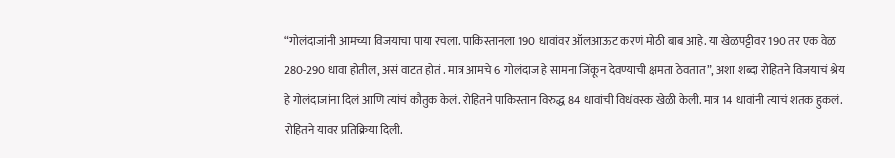“गोलंदाजांनी आमच्या विजयाचा पाया रचला. पाकिस्तानला 190 धावांवर ऑलआऊट करणं मोठी बाब आहे. या खेळपट्टीवर 190 तर एक वेळ 280-290 धावा होतील, असं वाटत होतं . मात्र आमचे 6 गोलंदाज हे सामना जिंकून देवण्याची क्षमता ठेवतात”, अशा शब्दा रोहितने विजयाचं श्रेय हे गोलंदाजांना दिलं आणि त्यांचं कौतुक केलं. रोहितने पाकिस्तान विरुद्ध 84 धावांची विधंवस्क खेळी केली. मात्र 14 धावांनी त्याचं शतक हुकलं. रोहितने यावर प्रतिक्रिया दिली.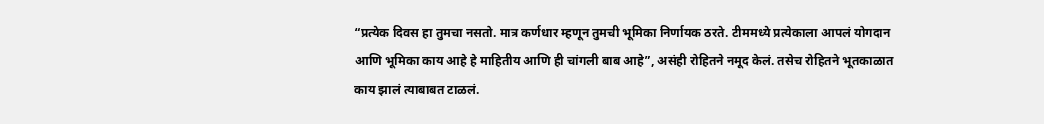“प्रत्येक दिवस हा तुमचा नसतो. मात्र कर्णधार म्हणून तुमची भूमिका निर्णायक ठरते. टीममध्ये प्रत्येकाला आपलं योगदान आणि भूमिका काय आहे हे माहितीय आणि ही चांगली बाब आहे”, असंही रोहितने नमूद केलं. तसेच रोहितने भूतकाळात काय झालं त्याबाबत टाळलं.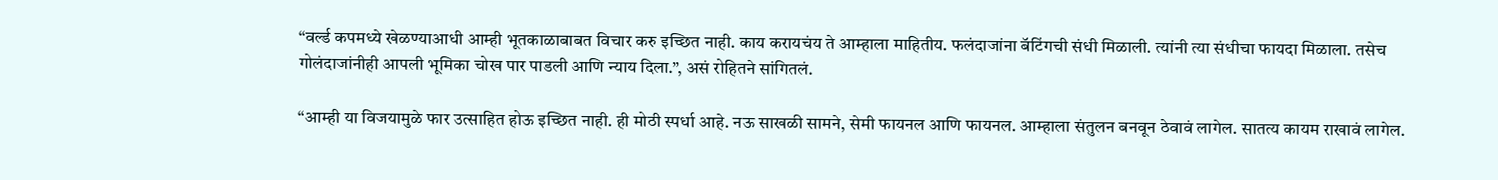“वर्ल्ड कपमध्ये खेळण्याआधी आम्ही भूतकाळाबाबत विचार करु इच्छित नाही. काय करायचंय ते आम्हाला माहितीय. फलंदाजांना बॅटिंगची संधी मिळाली. त्यांनी त्या संधीचा फायदा मिळाला. तसेच गोलंदाजांनीही आपली भूमिका चोख पार पाडली आणि न्याय दिला.”, असं रोहितने सांगितलं.

“आम्ही या विजयामुळे फार उत्साहित होऊ इच्छित नाही. ही मोठी स्पर्धा आहे. नऊ साखळी सामने, सेमी फायनल आणि फायनल. आम्हाला संतुलन बनवून ठेवावं लागेल. सातत्य कायम राखावं लागेल.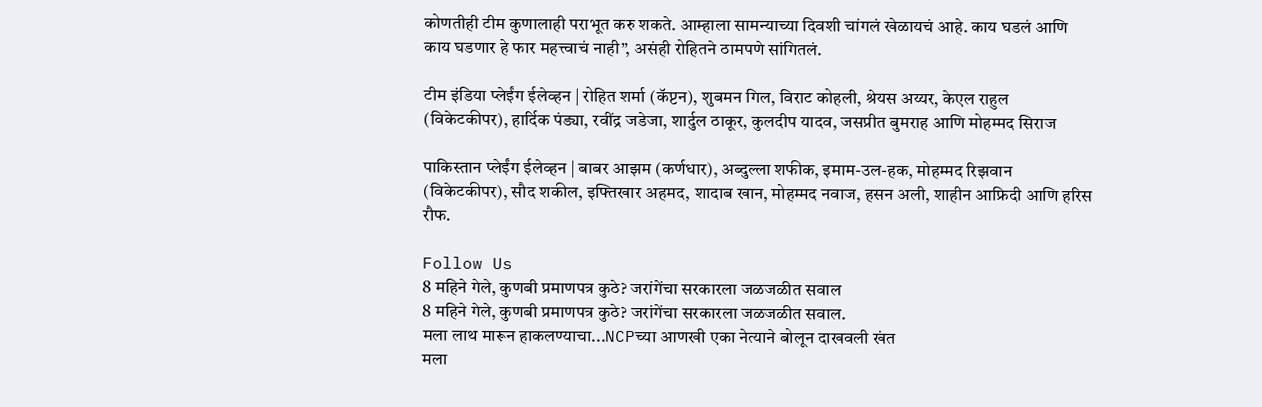कोणतीही टीम कुणालाही पराभूत करु शकते. आम्हाला सामन्याच्या दिवशी चांगलं खेळायचं आहे. काय घडलं आणि काय घडणार हे फार महत्त्वाचं नाही”, असंही रोहितने ठामपणे सांगितलं.

टीम इंडिया प्लेईंग ईलेव्हन | रोहित शर्मा (कॅप्टन), शुबमन गिल, विराट कोहली, श्रेयस अय्यर, केएल राहुल (विकेटकीपर), हार्दिक पंड्या, रवींद्र जडेजा, शार्दुल ठाकूर, कुलदीप यादव, जसप्रीत बुमराह आणि मोहम्मद सिराज

पाकिस्तान प्लेईंग ईलेव्हन | बाबर आझम (कर्णधार), अब्दुल्ला शफीक, इमाम-उल-हक, मोहम्मद रिझवान (विकेटकीपर), सौद शकील, इफ्तिखार अहमद, शादाब खान, मोहम्मद नवाज, हसन अली, शाहीन आफ्रिदी आणि हरिस रौफ.

Follow Us
8 महिने गेले, कुणबी प्रमाणपत्र कुठे? जरांगेंचा सरकारला जळजळीत सवाल
8 महिने गेले, कुणबी प्रमाणपत्र कुठे? जरांगेंचा सरकारला जळजळीत सवाल.
मला लाथ मारून हाकलण्याचा...NCPच्या आणखी एका नेत्याने बोलून दाखवली खंत
मला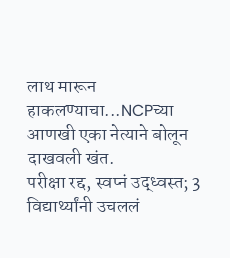लाथ मारून हाकलण्याचा...NCPच्या आणखी एका नेत्याने बोलून दाखवली खंत.
परीक्षा रद्द, स्वप्नं उद्ध्वस्त; 3 विद्यार्थ्यांनी उचललं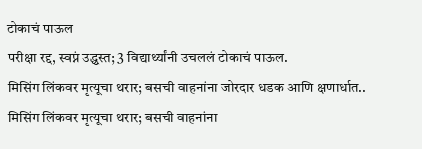टोकाचं पाऊल
परीक्षा रद्द, स्वप्नं उद्ध्वस्त; 3 विद्यार्थ्यांनी उचललं टोकाचं पाऊल.
मिसिंग लिंकवर मृत्यूचा थरार; बसची वाहनांना जोरदार धडक आणि क्षणार्धात..
मिसिंग लिंकवर मृत्यूचा थरार; बसची वाहनांना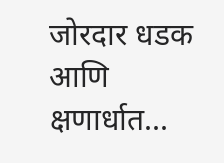जोरदार धडक आणि क्षणार्धात...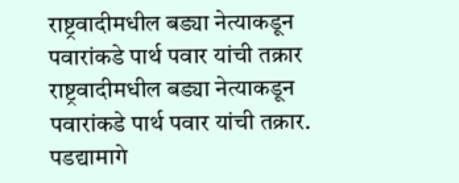राष्ट्रवादीमधील बड्या नेत्याकडून पवारांकडे पार्थ पवार यांची तक्रार
राष्ट्रवादीमधील बड्या नेत्याकडून पवारांकडे पार्थ पवार यांची तक्रार.
पडद्यामागे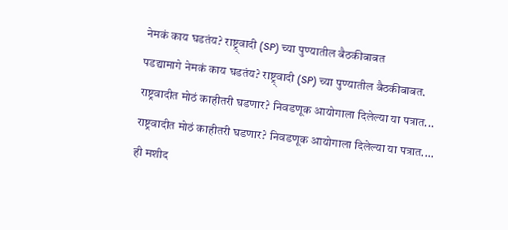नेमकं काय घडतंय? राष्ट्र्वादी (SP) च्या पुण्यातील बैठकीबाबत
पडद्यामागे नेमकं काय घडतंय? राष्ट्र्वादी (SP) च्या पुण्यातील बैठकीबाबत.
राष्ट्रवादीत मोठं काहीतरी घडणार? निवडणूक आयोगाला दिलेल्या या पत्रात...
राष्ट्रवादीत मोठं काहीतरी घडणार? निवडणूक आयोगाला दिलेल्या या पत्रात....
ही मशीद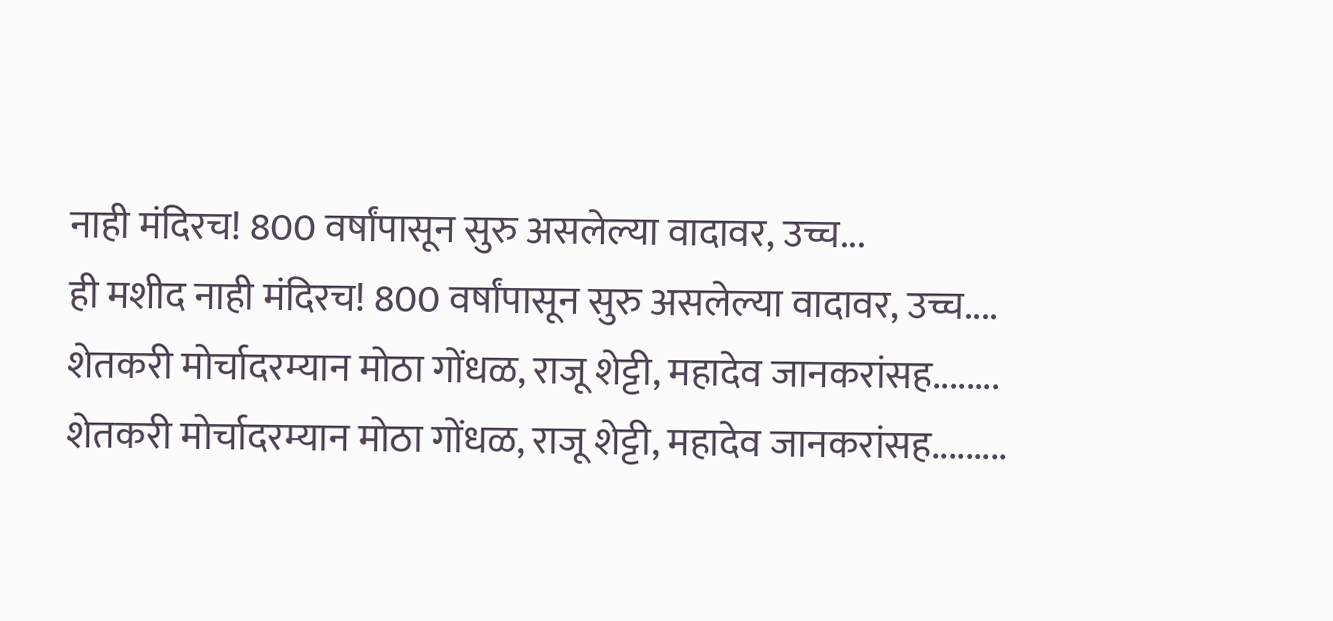नाही मंदिरच! 800 वर्षांपासून सुरु असलेल्या वादावर, उच्च...
ही मशीद नाही मंदिरच! 800 वर्षांपासून सुरु असलेल्या वादावर, उच्च....
शेतकरी मोर्चादरम्यान मोठा गोंधळ, राजू शेट्टी, महादेव जानकरांसह........
शेतकरी मोर्चादरम्यान मोठा गोंधळ, राजू शेट्टी, महादेव जानकरांसह.........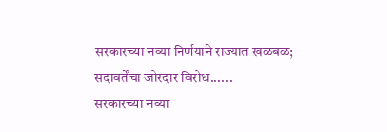सरकारच्या नव्या निर्णयाने राज्यात खळबळ; सदावर्तेंचा जोरदार विरोध......
सरकारच्या नव्या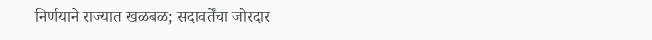निर्णयाने राज्यात खळबळ; सदावर्तेंचा जोरदार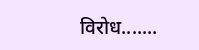विरोध.......